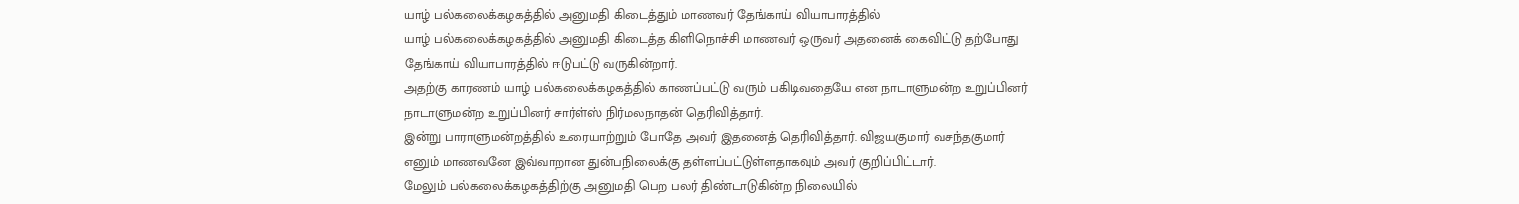யாழ் பல்கலைக்கழகத்தில் அனுமதி கிடைத்தும் மாணவர் தேங்காய் வியாபாரத்தில்
யாழ் பல்கலைக்கழகத்தில் அனுமதி கிடைத்த கிளிநொச்சி மாணவர் ஒருவர் அதனைக் கைவிட்டு தற்போது தேங்காய் வியாபாரத்தில் ஈடுபட்டு வருகின்றார்.
அதற்கு காரணம் யாழ் பல்கலைக்கழகத்தில் காணப்பட்டு வரும் பகிடிவதையே என நாடாளுமன்ற உறுப்பினர் நாடாளுமன்ற உறுப்பினர் சார்ள்ஸ் நிர்மலநாதன் தெரிவித்தார்.
இன்று பாராளுமன்றத்தில் உரையாற்றும் போதே அவர் இதனைத் தெரிவித்தார். விஜயகுமார் வசந்தகுமார் எனும் மாணவனே இவ்வாறான துன்பநிலைக்கு தள்ளப்பட்டுள்ளதாகவும் அவர் குறிப்பிட்டார்.
மேலும் பல்கலைக்கழகத்திற்கு அனுமதி பெற பலர் திண்டாடுகின்ற நிலையில்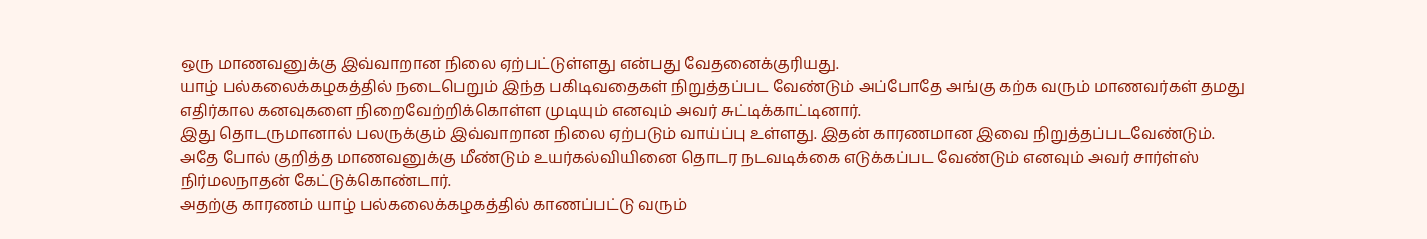ஒரு மாணவனுக்கு இவ்வாறான நிலை ஏற்பட்டுள்ளது என்பது வேதனைக்குரியது.
யாழ் பல்கலைக்கழகத்தில் நடைபெறும் இந்த பகிடிவதைகள் நிறுத்தப்பட வேண்டும் அப்போதே அங்கு கற்க வரும் மாணவர்கள் தமது எதிர்கால கனவுகளை நிறைவேற்றிக்கொள்ள முடியும் எனவும் அவர் சுட்டிக்காட்டினார்.
இது தொடருமானால் பலருக்கும் இவ்வாறான நிலை ஏற்படும் வாய்ப்பு உள்ளது. இதன் காரணமான இவை நிறுத்தப்படவேண்டும்.
அதே போல் குறித்த மாணவனுக்கு மீண்டும் உயர்கல்வியினை தொடர நடவடிக்கை எடுக்கப்பட வேண்டும் எனவும் அவர் சார்ள்ஸ் நிர்மலநாதன் கேட்டுக்கொண்டார்.
அதற்கு காரணம் யாழ் பல்கலைக்கழகத்தில் காணப்பட்டு வரும்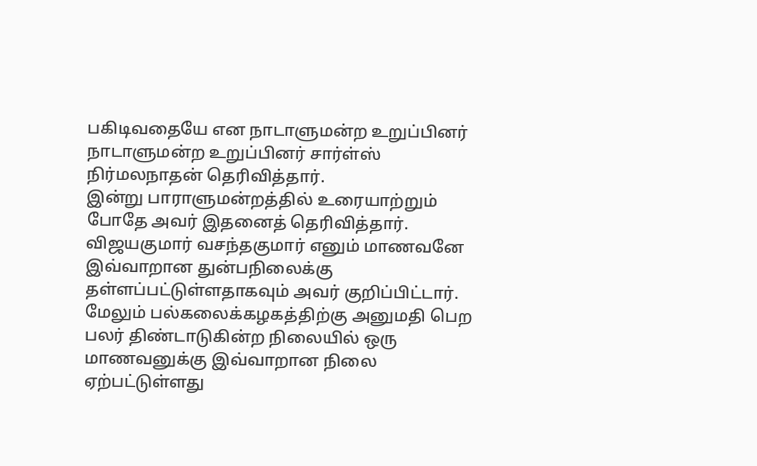பகிடிவதையே என நாடாளுமன்ற உறுப்பினர் நாடாளுமன்ற உறுப்பினர் சார்ள்ஸ் நிர்மலநாதன் தெரிவித்தார்.
இன்று பாராளுமன்றத்தில் உரையாற்றும் போதே அவர் இதனைத் தெரிவித்தார். விஜயகுமார் வசந்தகுமார் எனும் மாணவனே இவ்வாறான துன்பநிலைக்கு தள்ளப்பட்டுள்ளதாகவும் அவர் குறிப்பிட்டார்.
மேலும் பல்கலைக்கழகத்திற்கு அனுமதி பெற பலர் திண்டாடுகின்ற நிலையில் ஒரு மாணவனுக்கு இவ்வாறான நிலை ஏற்பட்டுள்ளது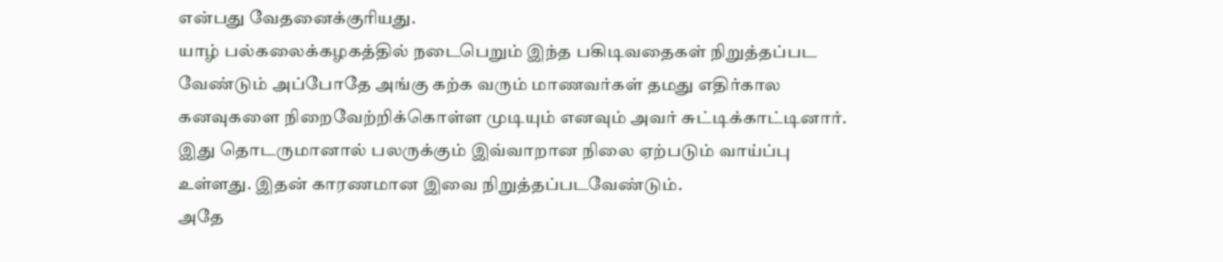என்பது வேதனைக்குரியது.
யாழ் பல்கலைக்கழகத்தில் நடைபெறும் இந்த பகிடிவதைகள் நிறுத்தப்பட வேண்டும் அப்போதே அங்கு கற்க வரும் மாணவர்கள் தமது எதிர்கால கனவுகளை நிறைவேற்றிக்கொள்ள முடியும் எனவும் அவர் சுட்டிக்காட்டினார்.
இது தொடருமானால் பலருக்கும் இவ்வாறான நிலை ஏற்படும் வாய்ப்பு உள்ளது. இதன் காரணமான இவை நிறுத்தப்படவேண்டும்.
அதே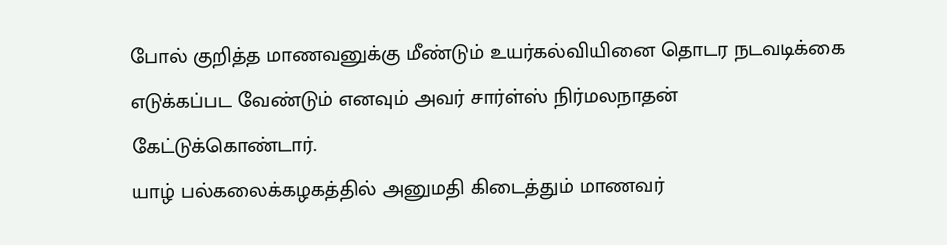போல் குறித்த மாணவனுக்கு மீண்டும் உயர்கல்வியினை தொடர நடவடிக்கை எடுக்கப்பட வேண்டும் எனவும் அவர் சார்ள்ஸ் நிர்மலநாதன் கேட்டுக்கொண்டார்.
யாழ் பல்கலைக்கழகத்தில் அனுமதி கிடைத்தும் மாணவர்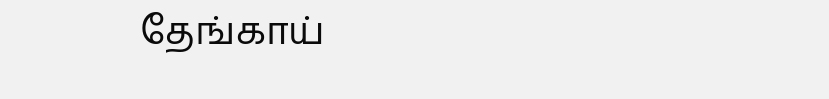தேங்காய்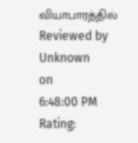வியாபாரத்தில்
Reviewed by Unknown
on
6:48:00 PM
Rating: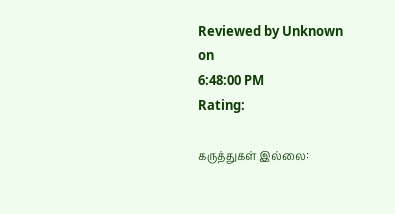Reviewed by Unknown
on
6:48:00 PM
Rating:

கருத்துகள் இல்லை: